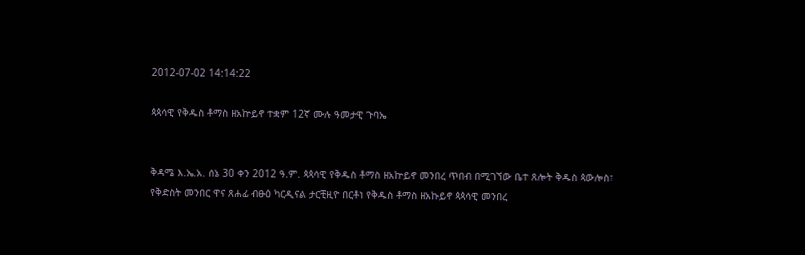2012-07-02 14:14:22

ጳጳሳዊ የቅዱስ ቶማስ ዘአኵይኖ ተቋም 12ኛ ሙሉ ዓመታዊ ጉባኤ


ቅዳሜ እ.ኤ.አ. ሰኔ 30 ቀን 2012 ዓ.ም. ጳጳሳዊ የቅዱስ ቶማስ ዘአኵይኖ መንበረ ጥበብ በሚገኘው ቤተ ጸሎት ቅዱስ ጳውሎስ፣ የቅድስት መንበር ዋና ጸሐፊ ብፁዕ ካርዲናል ታርቺዚዮ በርቶነ የቅዱስ ቶማስ ዘአኩይኖ ጳጳሳዊ መንበረ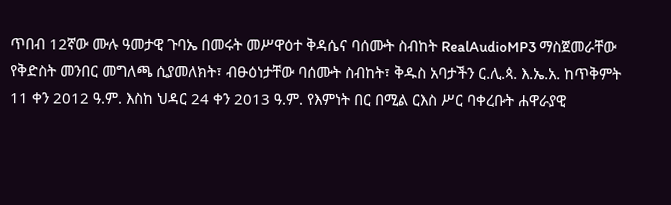ጥበብ 12ኛው ሙሉ ዓመታዊ ጉባኤ በመሩት መሥዋዕተ ቅዳሴና ባሰሙት ስብከት RealAudioMP3 ማስጀመራቸው የቅድስት መንበር መግለጫ ሲያመለክት፣ ብፁዕነታቸው ባሰሙት ስብከት፣ ቅዱስ አባታችን ር.ሊ.ጳ. እ.ኤ.አ. ከጥቅምት 11 ቀን 2012 ዓ.ም. እስከ ህዳር 24 ቀን 2013 ዓ.ም. የእምነት በር በሚል ርእስ ሥር ባቀረቡት ሐዋራያዊ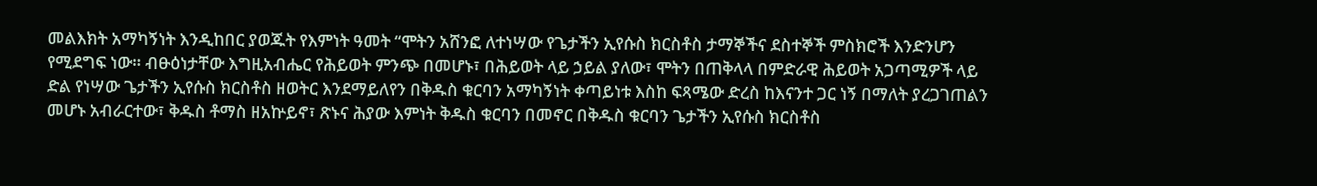መልእክት አማካኝነት እንዲከበር ያወጁት የእምነት ዓመት “ሞትን አሸንፎ ለተነሣው የጌታችን ኢየሱስ ክርስቶስ ታማኞችና ደስተኞች ምስክሮች እንድንሆን የሚደግፍ ነው። ብፁዕነታቸው እግዚአብሔር የሕይወት ምንጭ በመሆኑ፣ በሕይወት ላይ ኃይል ያለው፣ ሞትን በጠቅላላ በምድራዊ ሕይወት አጋጣሚዎች ላይ ድል የነሣው ጌታችን ኢየሱስ ክርስቶስ ዘወትር እንደማይለየን በቅዱስ ቁርባን አማካኝነት ቀጣይነቱ እስከ ፍጻሜው ድረስ ከእናንተ ጋር ነኝ በማለት ያረጋገጠልን መሆኑ አብራርተው፣ ቅዱስ ቶማስ ዘአኵይኖ፣ ጽኑና ሕያው እምነት ቅዱስ ቁርባን በመኖር በቅዱስ ቁርባን ጌታችን ኢየሱስ ክርስቶስ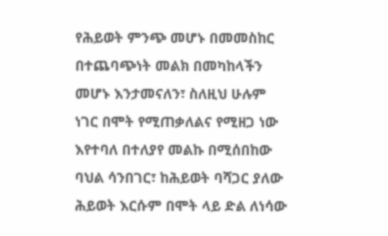የሕይወት ምንጭ መሆኑ በመመስከር በተጨባጭነት መልክ በመካከላችን መሆኑ እንታመናለን፣ ስለዚህ ሁሉም ነገር በሞት የሚጠቃለልና የሚዘጋ ነው እየተባለ በተለያየ መልኩ በሚሰበከው ባህል ሳንበገር፣ ከሕይወት ባሻጋር ያለው ሕይወት እርሱም በሞት ላይ ድል ለነሳው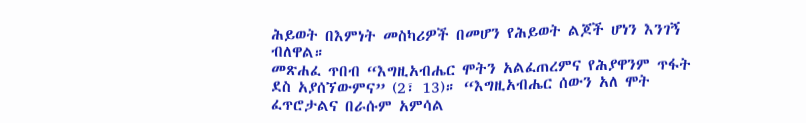ሕይወት በእምነት መስካሪዎች በመሆን የሕይወት ልጆች ሆነን እንገኝ ብለዋል።
መጽሐፈ ጥበብ “እግዚአብሔር ሞትን አልፈጠረምና የሕያዋንም ጥፋት ደስ አያሰኘውምና” (2፣ 13)። “እግዚአብሔር ሰውን አለ ሞት ፈጥሮታልና በራሱም አምሳል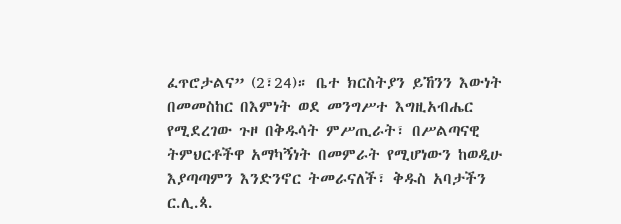ፈጥሮታልና” (2፣24)። ቤተ ክርስትያን ይኸንን እውነት በመመስከር በእምነት ወደ መንግሥተ እግዚአብሔር የሚደረገው ጉዞ በቅዱሳት ምሥጢራት፣ በሥልጣናዊ ትምህርቶችዋ አማካኝነት በመምራት የሚሆነውን ከወዲሁ እያጣጣምን እንድንኖር ትመራናለች፣ ቅዱስ አባታችን ር.ሊ.ጳ.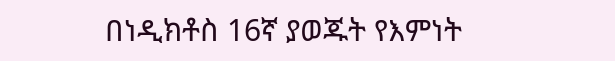በነዲክቶስ 16ኛ ያወጁት የእምነት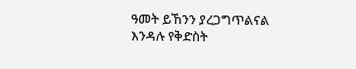ዓመት ይኸንን ያረጋግጥልናል እንዳሉ የቅድስት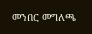መንበር መግለጫ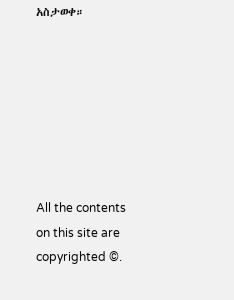አስታወቀ።







All the contents on this site are copyrighted ©.